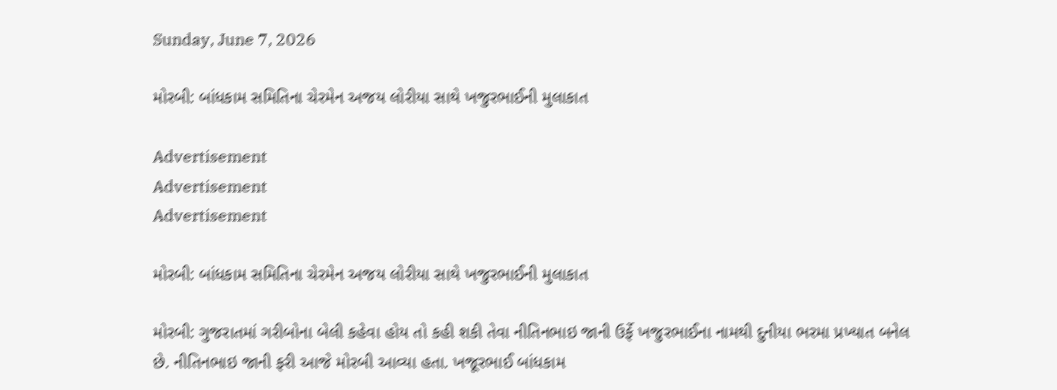Sunday, June 7, 2026

મોરબી: બાંધકામ સમિતિના ચેરમેન અજય લોરીયા સાથે ખજુરભાઈની મુલાકાત

Advertisement
Advertisement
Advertisement

મોરબી: બાંધકામ સમિતિના ચેરમેન અજય લોરીયા સાથે ખજુરભાઈની મુલાકાત

મોરબી: ગુજરાતમાં ગરીબોના બેલી કહેવા હોય તો કહી શકી તેવા નીતિનભાઇ જાની ઉર્ફે ખજુરભાઈના નામથી દુનીયા ભરમા પ્રખ્યાત બનેલ છે. નીતિનભાઇ જાની ફરી આજે મોરબી આવ્યા હતા. ખજૂરભાઈ બાંધકામ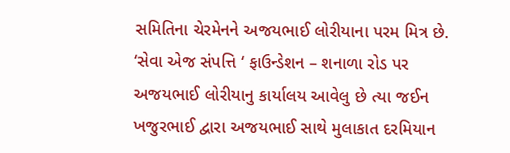સમિતિના ચેરમેનને અજયભાઈ લોરીયાના પરમ મિત્ર છે. ‘સેવા એજ સંપત્તિ ‘ ફાઉન્ડેશન – શનાળા રોડ પર અજયભાઈ લોરીયાનુ કાર્યાલય આવેલુ છે ત્યા જઈન ખજુરભાઈ દ્વારા અજયભાઈ સાથે મુલાકાત દરમિયાન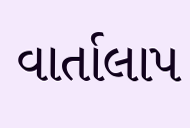વાર્તાલાપ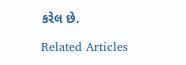કરેલ છે.

Related Articles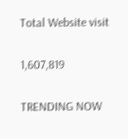Total Website visit

1,607,819

TRENDING NOW